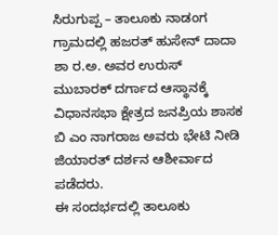ಸಿರುಗುಪ್ಪ – ತಾಲೂಕು ನಾಡಂಗ ಗ್ರಾಮದಲ್ಲಿ ಹಜರತ್ ಹುಸೇನ್ ದಾದಾ ಶಾ ರ.ಅ. ಅವರ ಉರುಸ್ ಮುಬಾರಕ್ ದರ್ಗಾದ ಆಸ್ಥಾನಕ್ಕೆ ವಿಧಾನಸಭಾ ಕ್ಷೇತ್ರದ ಜನಪ್ರಿಯ ಶಾಸಕ ಬಿ ಎಂ ನಾಗರಾಜ ಅವರು ಭೇಟಿ ನೀಡಿ ಜಿಯಾರತ್ ದರ್ಶನ ಆಶೀರ್ವಾದ ಪಡೆದರು.
ಈ ಸಂದರ್ಭದಲ್ಲಿ ತಾಲೂಕು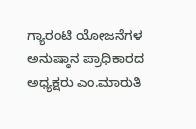ಗ್ಯಾರಂಟಿ ಯೋಜನೆಗಳ ಅನುಷ್ಠಾನ ಪ್ರಾಧಿಕಾರದ ಅಧ್ಯಕ್ಷರು ಎಂ.ಮಾರುತಿ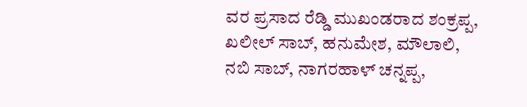ವರ ಪ್ರಸಾದ ರೆಡ್ಡಿ ಮುಖಂಡರಾದ ಶಂಕ್ರಪ್ಪ, ಖಲೀಲ್ ಸಾಬ್, ಹನುಮೇಶ, ಮೌಲಾಲಿ, ನಬಿ ಸಾಬ್, ನಾಗರಹಾಳ್ ಚನ್ನಪ್ಪ,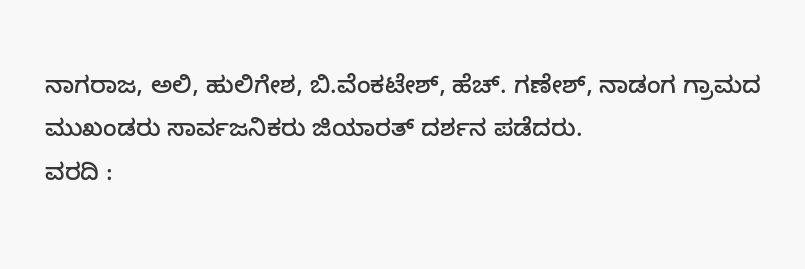ನಾಗರಾಜ, ಅಲಿ, ಹುಲಿಗೇಶ, ಬಿ.ವೆಂಕಟೇಶ್, ಹೆಚ್. ಗಣೇಶ್, ನಾಡಂಗ ಗ್ರಾಮದ ಮುಖಂಡರು ಸಾರ್ವಜನಿಕರು ಜಿಯಾರತ್ ದರ್ಶನ ಪಡೆದರು.
ವರದಿ :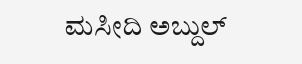ಮಸೀದಿ ಅಬ್ದುಲ್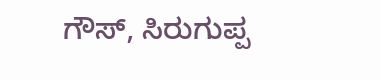ಗೌಸ್, ಸಿರುಗುಪ್ಪ